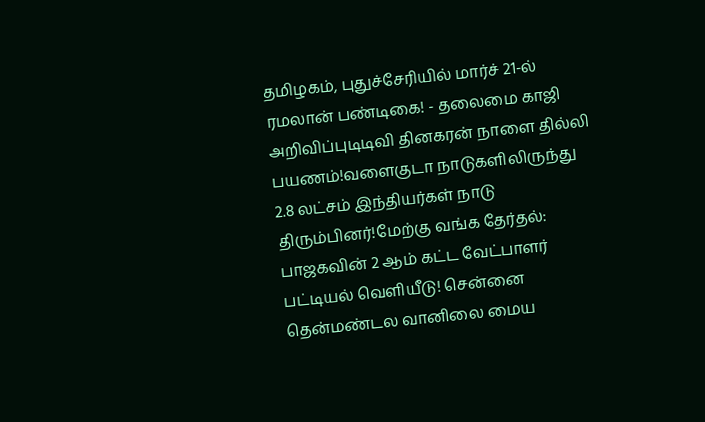தமிழகம், புதுச்சேரியில் மார்ச் 21-ல் ரமலான் பண்டிகை! - தலைமை காஜி அறிவிப்புடிடிவி தினகரன் நாளை தில்லி பயணம்!வளைகுடா நாடுகளிலிருந்து 2.8 லட்சம் இந்தியர்கள் நாடு திரும்பினர்!மேற்கு வங்க தேர்தல்: பாஜகவின் 2 ஆம் கட்ட வேட்பாளர் பட்டியல் வெளியீடு! சென்னை தென்மண்டல வானிலை மைய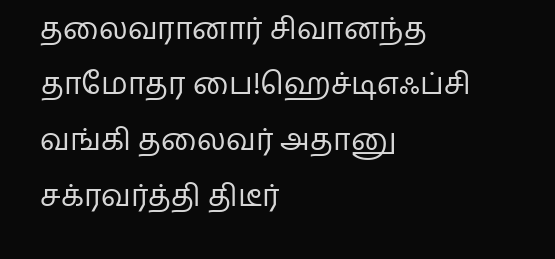தலைவரானார் சிவானந்த தாமோதர பை!ஹெச்டிஎஃப்சி வங்கி தலைவர் அதானு சக்ரவர்த்தி திடீர்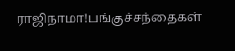ராஜிநாமா!பங்குச்சந்தைகள்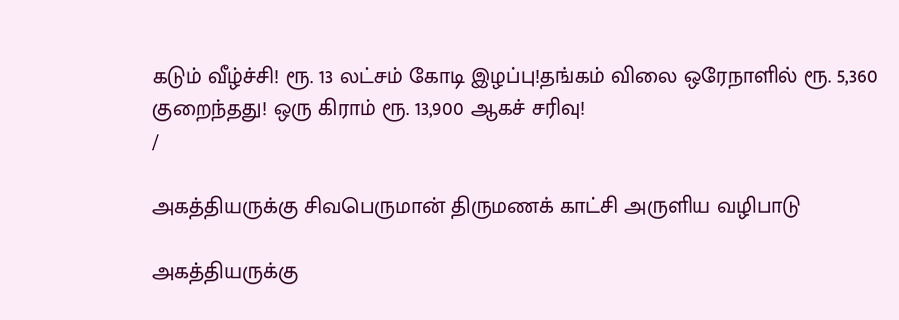கடும் வீழ்ச்சி! ரூ. 13 லட்சம் கோடி இழப்பு!தங்கம் விலை ஒரேநாளில் ரூ. 5,360 குறைந்தது! ஒரு கிராம் ரூ. 13,900 ஆகச் சரிவு!
/

அகத்தியருக்கு சிவபெருமான் திருமணக் காட்சி அருளிய வழிபாடு

அகத்தியருக்கு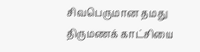சிவபெருமான தமது திருமணக் காட்சியை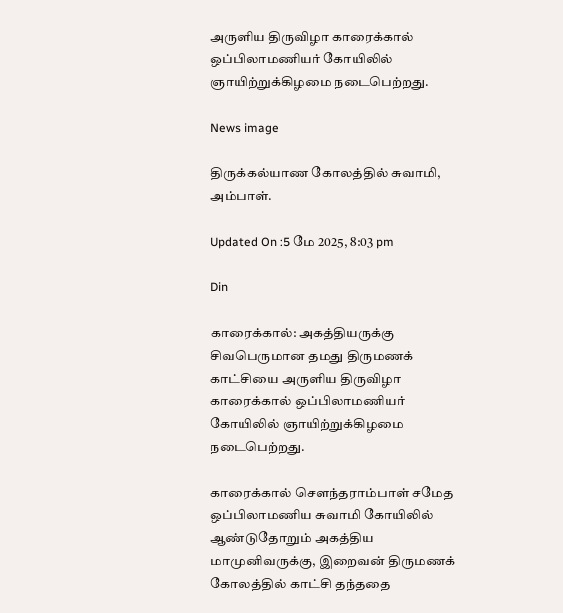அருளிய திருவிழா காரைக்கால் ஒப்பிலாமணியர் கோயிலில் ஞாயிற்றுக்கிழமை நடைபெற்றது.

News image

திருக்கல்யாண கோலத்தில் சுவாமி, அம்பாள்.

Updated On :5 மே 2025, 8:03 pm

Din

காரைக்கால்: அகத்தியருக்கு சிவபெருமான தமது திருமணக் காட்சியை அருளிய திருவிழா காரைக்கால் ஒப்பிலாமணியர் கோயிலில் ஞாயிற்றுக்கிழமை நடைபெற்றது.

காரைக்கால் செளந்தராம்பாள் சமேத ஒப்பிலாமணிய சுவாமி கோயிலில் ஆண்டுதோறும் அகத்திய மாமுனிவருக்கு, இறைவன் திருமணக் கோலத்தில் காட்சி தந்ததை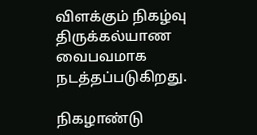விளக்கும் நிகழ்வு திருக்கல்யாண வைபவமாக நடத்தப்படுகிறது.

நிகழாண்டு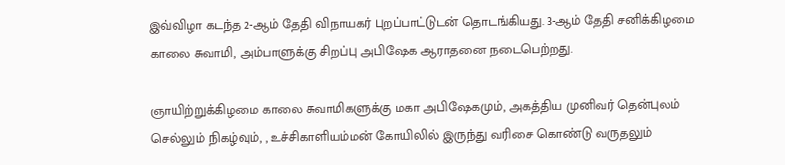இவ்விழா கடந்த 2-ஆம் தேதி விநாயகர் புறப்பாட்டுடன் தொடங்கியது. 3-ஆம் தேதி சனிக்கிழமை காலை சுவாமி, அம்பாளுக்கு சிறப்பு அபிஷேக ஆராதனை நடைபெற்றது.

ஞாயிற்றுக்கிழமை காலை சுவாமிகளுக்கு மகா அபிஷேகமும், அகத்திய முனிவர் தென்புலம் செல்லும் நிகழ்வும், , உச்சிகாளியம்மன் கோயிலில் இருந்து வரிசை கொண்டு வருதலும்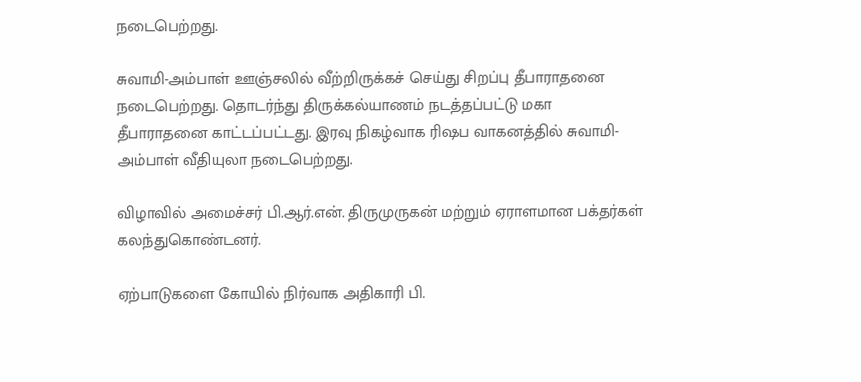நடைபெற்றது.

சுவாமி-அம்பாள் ஊஞ்சலில் வீற்றிருக்கச் செய்து சிறப்பு தீபாராதனை நடைபெற்றது. தொடர்ந்து திருக்கல்யாணம் நடத்தப்பட்டு மகா தீபாராதனை காட்டப்பட்டது. இரவு நிகழ்வாக ரிஷப வாகனத்தில் சுவாமி-அம்பாள் வீதியுலா நடைபெற்றது.

விழாவில் அமைச்சர் பி.ஆர்.என். திருமுருகன் மற்றும் ஏராளமான பக்தர்கள் கலந்துகொண்டனர்.

ஏற்பாடுகளை கோயில் நிர்வாக அதிகாரி பி.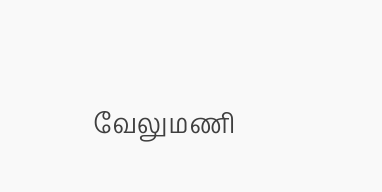வேலுமணி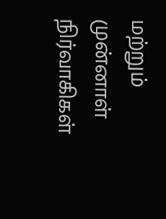மற்றும் முன்னாள் நிர்வாகிகள்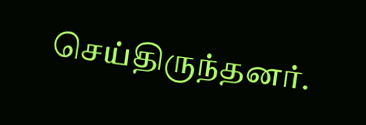செய்திருந்தனர்.